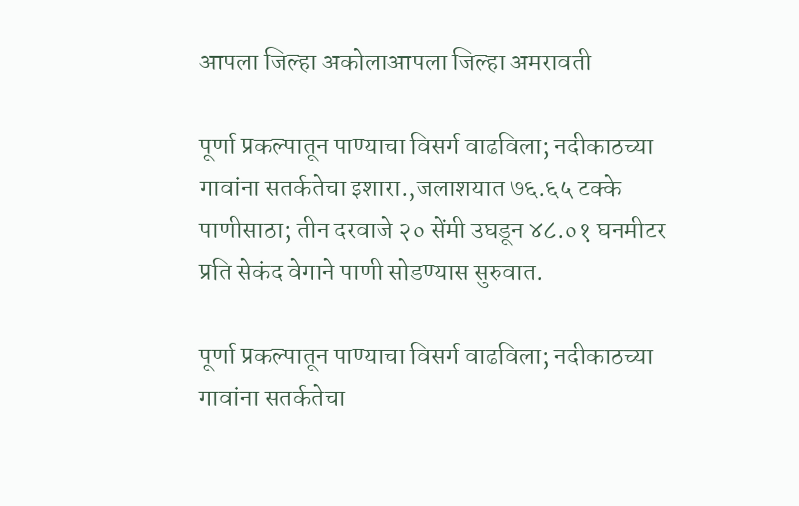आपला जिल्हा अकोलाआपला जिल्हा अमरावती

पूर्णा प्रकल्पातून पाण्याचा विसर्ग वाढविला; नदीकाठच्या गावांना सतर्कतेचा इशारा.,जलाशयात ७६.६५ टक्के पाणीसाठा; तीन दरवाजे २० सेंमी उघडून ४८.०१ घनमीटर प्रति सेकंद वेगाने पाणी सोडण्यास सुरुवात.

पूर्णा प्रकल्पातून पाण्याचा विसर्ग वाढविला; नदीकाठच्या गावांना सतर्कतेचा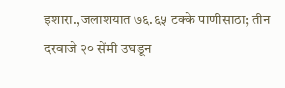इशारा.,जलाशयात ७६.६५ टक्के पाणीसाठा; तीन दरवाजे २० सेंमी उघडून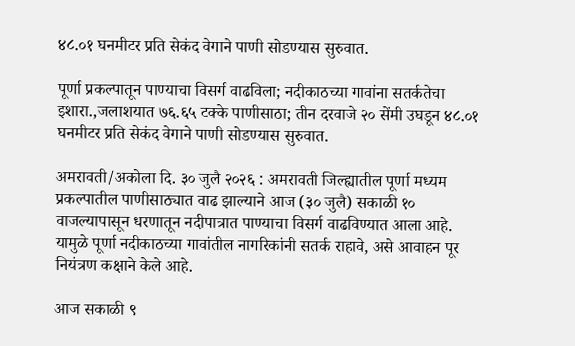४८.०१ घनमीटर प्रति सेकंद वेगाने पाणी सोडण्यास सुरुवात.

पूर्णा प्रकल्पातून पाण्याचा विसर्ग वाढविला; नदीकाठच्या गावांना सतर्कतेचा इशारा.,जलाशयात ७६.६५ टक्के पाणीसाठा; तीन दरवाजे २० सेंमी उघडून ४८.०१ घनमीटर प्रति सेकंद वेगाने पाणी सोडण्यास सुरुवात.

अमरावती/अकोला दि. ३० जुलै २०२६ : अमरावती जिल्ह्यातील पूर्णा मध्यम प्रकल्पातील पाणीसाठ्यात वाढ झाल्याने आज (३० जुलै) सकाळी १० वाजल्यापासून धरणातून नदीपात्रात पाण्याचा विसर्ग वाढविण्यात आला आहे. यामुळे पूर्णा नदीकाठच्या गावांतील नागरिकांनी सतर्क राहावे, असे आवाहन पूर नियंत्रण कक्षाने केले आहे.

आज सकाळी ९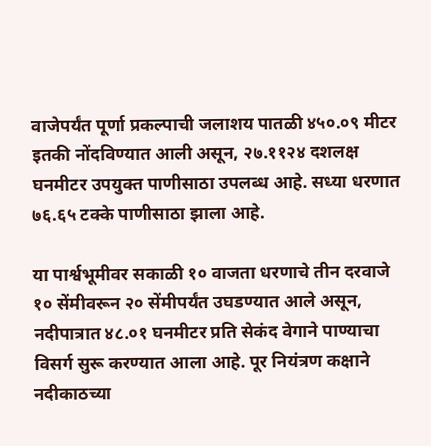वाजेपर्यंत पूर्णा प्रकल्पाची जलाशय पातळी ४५०.०९ मीटर इतकी नोंदविण्यात आली असून, २७.११२४ दशलक्ष घनमीटर उपयुक्त पाणीसाठा उपलब्ध आहे. सध्या धरणात ७६.६५ टक्के पाणीसाठा झाला आहे.

या पार्श्वभूमीवर सकाळी १० वाजता धरणाचे तीन दरवाजे १० सेंमीवरून २० सेंमीपर्यंत उघडण्यात आले असून, नदीपात्रात ४८.०१ घनमीटर प्रति सेकंद वेगाने पाण्याचा विसर्ग सुरू करण्यात आला आहे. पूर नियंत्रण कक्षाने नदीकाठच्या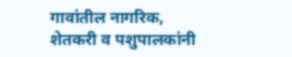गावांतील नागरिक, शेतकरी व पशुपालकांनी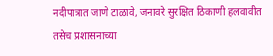नदीपात्रात जाणे टाळावे, जनावरे सुरक्षित ठिकाणी हलवावीत तसेच प्रशासनाच्या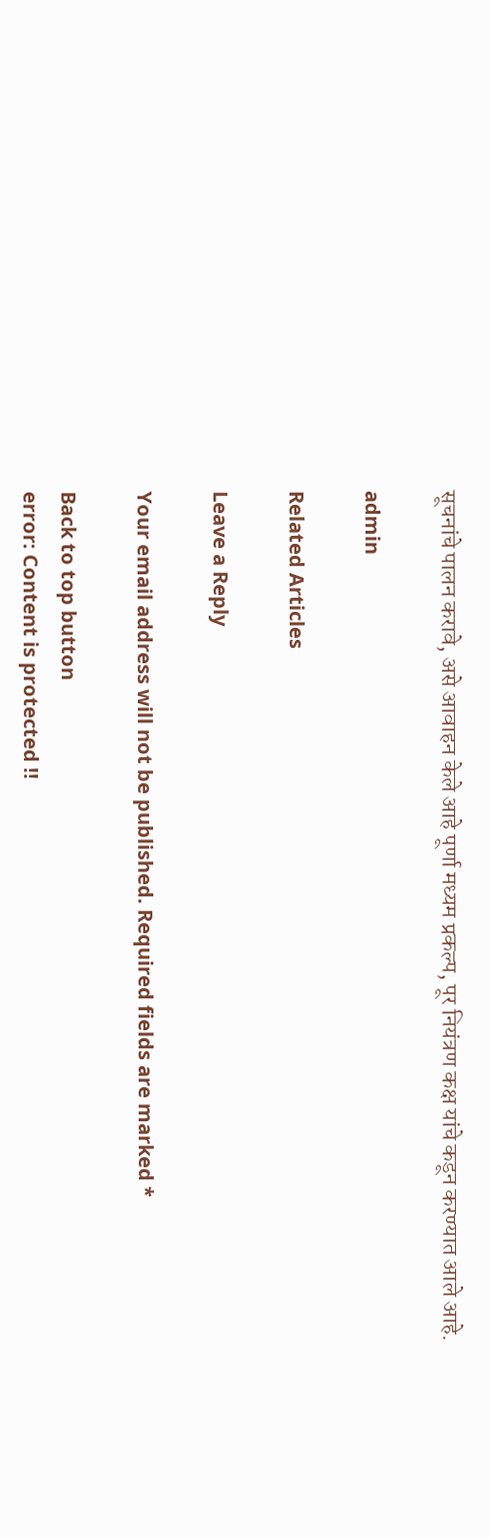सूचनांचे पालन करावे, असे आवाहन केले आहे पूर्णा मध्यम प्रकल्प, पूर नियंत्रण कक्ष यांचे कडून करण्यात आले आहे.

admin

Related Articles

Leave a Reply

Your email address will not be published. Required fields are marked *

Back to top button
error: Content is protected !!